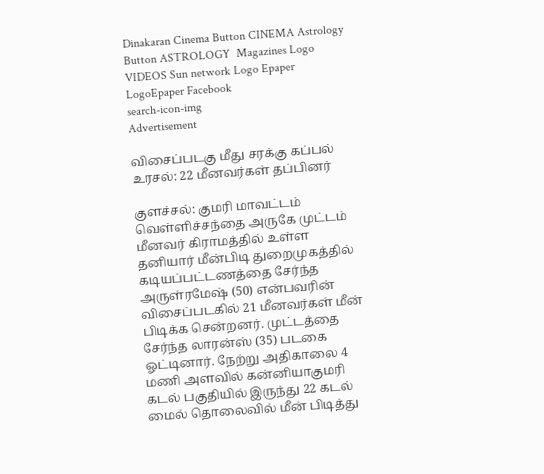Dinakaran Cinema Button CINEMA Astrology Button ASTROLOGY  Magazines Logo VIDEOS Sun network Logo Epaper LogoEpaper Facebook
search-icon-img
Advertisement

விசைப்படகு மீது சரக்கு கப்பல் உரசல்: 22 மீனவர்கள் தப்பினர்

குளச்சல்: குமரி மாவட்டம் வெள்ளிச்சந்தை அருகே முட்டம் மீனவர் கிராமத்தில் உள்ள தனியார் மீன்பிடி துறைமுகத்தில் கடியப்பட்டணத்தை சேர்ந்த அருள்ரமேஷ் (50) என்பவரின் விசைப்படகில் 21 மீனவர்கள் மீன் பிடிக்க சென்றனர். முட்டத்தை சேர்ந்த லாரன்ஸ் (35) படகை ஓட்டினார். நேற்று அதிகாலை 4 மணி அளவில் கன்னியாகுமரி கடல் பகுதியில் இருந்து 22 கடல் மைல் தொலைவில் மீன் பிடித்து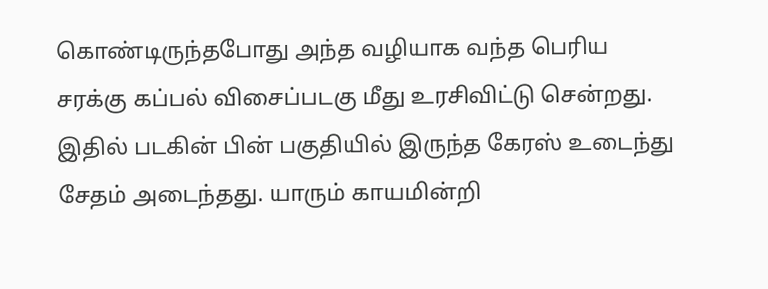கொண்டிருந்தபோது அந்த வழியாக வந்த பெரிய சரக்கு கப்பல் விசைப்படகு மீது உரசிவிட்டு சென்றது. இதில் படகின் பின் பகுதியில் இருந்த கேரஸ் உடைந்து சேதம் அடைந்தது. யாரும் காயமின்றி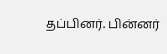தப்பினர். பின்னர்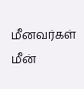மீனவர்கள் மீன்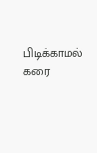பிடிக்காமல் கரை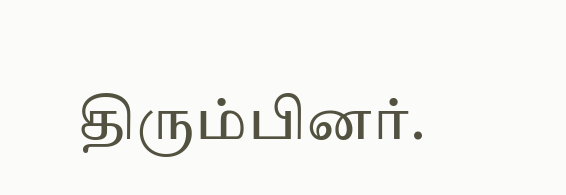திரும்பினர்.